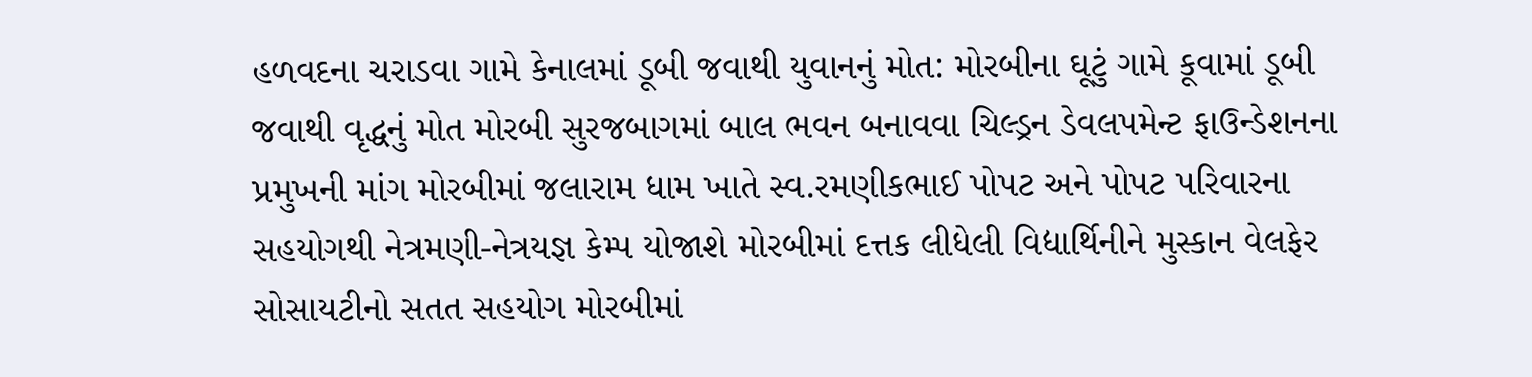હળવદના ચરાડવા ગામે કેનાલમાં ડૂબી જવાથી યુવાનનું મોત: મોરબીના ઘૂટું ગામે કૂવામાં ડૂબી જવાથી વૃદ્ધનું મોત મોરબી સુરજબાગમાં બાલ ભવન બનાવવા ચિલ્ડ્રન ડેવલપમેન્ટ ફાઉન્ડેશનના પ્રમુખની માંગ મોરબીમાં જલારામ ધામ ખાતે સ્વ.રમણીકભાઈ પોપટ અને પોપટ પરિવારના સહયોગથી નેત્રમણી-નેત્રયજ્ઞ કેમ્પ યોજાશે મોરબીમાં દત્તક લીધેલી વિદ્યાર્થિનીને મુસ્કાન વેલફેર સોસાયટીનો સતત સહયોગ મોરબીમાં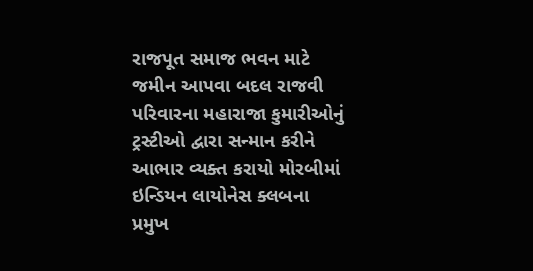રાજપૂત સમાજ ભવન માટે જમીન આપવા બદલ રાજવી પરિવારના મહારાજા કુમારીઓનું ટ્રસ્ટીઓ દ્વારા સન્માન કરીને આભાર વ્યક્ત કરાયો મોરબીમાં ઇન્ડિયન લાયોનેસ ક્લબના પ્રમુખ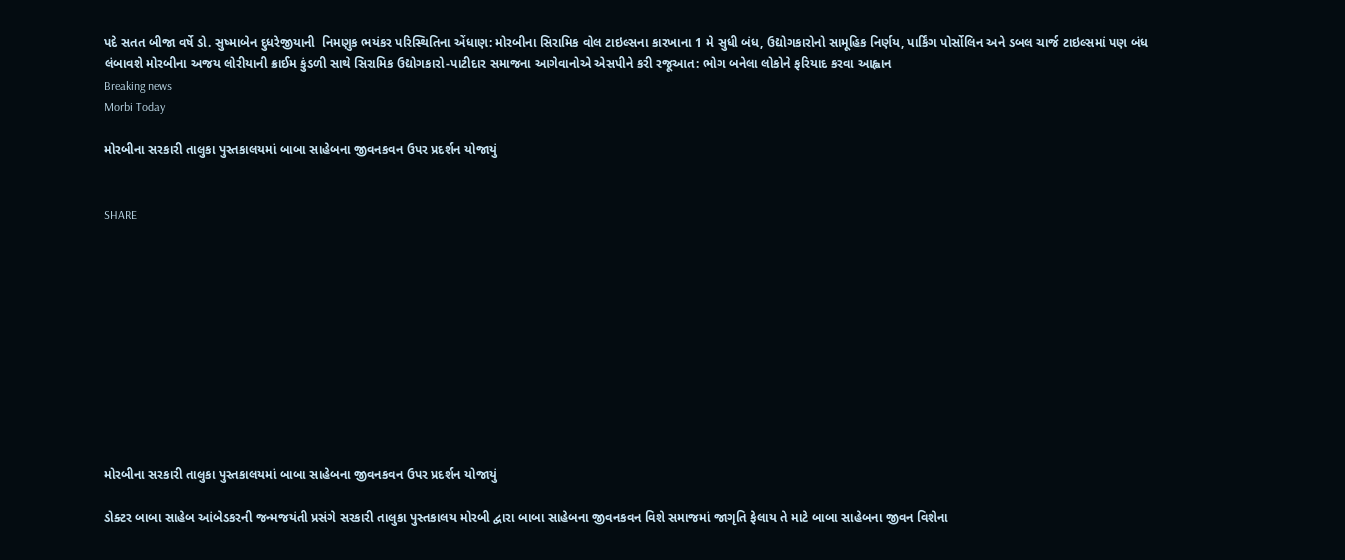પદે સતત બીજા વર્ષે ડો. સુષ્માબેન દુધરેજીયાની  નિમણુક ભયંકર પરિસ્થિતિના એંધાણ: મોરબીના સિરામિક વોલ ટાઇલ્સના કારખાના 1 મે સુધી બંધ, ઉદ્યોગકારોનો સામૂહિક નિર્ણય, પાર્કિંગ પોર્સોલિન અને ડબલ ચાર્જ ટાઇલ્સમાં પણ બંધ લંબાવશે મોરબીના અજય લોરીયાની ક્રાઈમ કુંડળી સાથે સિરામિક ઉદ્યોગકારો-પાટીદાર સમાજના આગેવાનોએ એસપીને કરી રજૂઆત: ભોગ બનેલા લોકોને ફરિયાદ કરવા આહ્વાન
Breaking news
Morbi Today

મોરબીના સરકારી તાલુકા પુસ્તકાલયમાં બાબા સાહેબના જીવનકવન ઉપર પ્રદર્શન યોજાયું


SHARE











મોરબીના સરકારી તાલુકા પુસ્તકાલયમાં બાબા સાહેબના જીવનકવન ઉપર પ્રદર્શન યોજાયું

ડોક્ટર બાબા સાહેબ આંબેડકરની જન્મજયંતી પ્રસંગે સરકારી તાલુકા પુસ્તકાલય મોરબી દ્વારા બાબા સાહેબના જીવનકવન વિશે સમાજમાં જાગૃતિ ફેલાય તે માટે બાબા સાહેબના જીવન વિશેના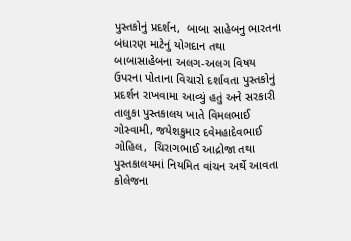પુસ્તકોનું પ્રદર્શન,  બાબા સાહેબનુ ભારતના બંધારણ માટેનું યોગદાન તથા બાબાસાહેબના અલગ-અલગ વિષય ઉપરના પોતાના વિચારો દર્શાવતા પુસ્તકોનું પ્રદર્શન રાખવામા આવ્યું હતું અને સરકારી તાલુકા પુસ્તકાલય ખાતે વિમલભાઈ ગોસ્વામી, જયેશકુમાર દવેમહાદેવભાઈ ગોહિલ,  ચિરાગભાઈ આદ્રોજા તથા પુસ્તકાલયમાં નિયમિત વાંચન અર્થે આવતા કોલેજના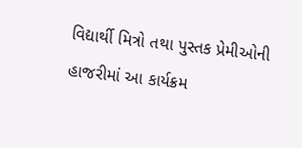વિદ્યાર્થી મિત્રો તથા પુસ્તક પ્રેમીઓની હાજરીમાં આ કાર્યક્રમ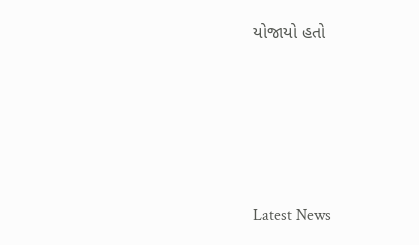યોજાયો હતો






Latest News